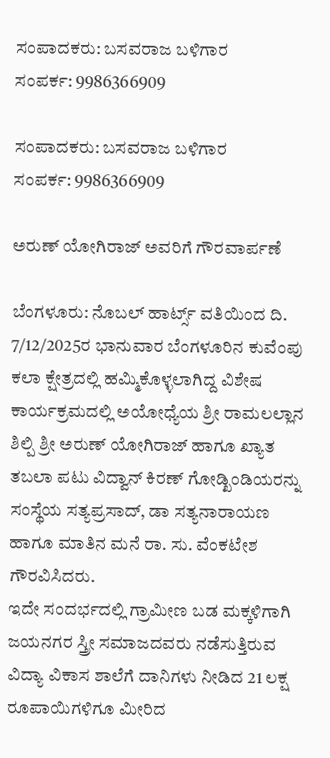ಸಂಪಾದಕರು: ಬಸವರಾಜ ಬಳಿಗಾರ
ಸಂಪರ್ಕ: 9986366909

ಸಂಪಾದಕರು: ಬಸವರಾಜ ಬಳಿಗಾರ
ಸಂಪರ್ಕ: 9986366909

ಅರುಣ್‌ ಯೋಗಿರಾಜ್‌ ಅವರಿಗೆ ಗೌರವಾರ್ಪಣೆ

ಬೆಂಗಳೂರು: ನೊಬಲ್‌ ಹಾರ್ಟ್ಸ್‌ ವತಿಯಿಂದ ದಿ. 7/12/2025ರ ಭಾನುವಾರ ಬೆಂಗಳೂರಿನ ಕುವೆಂಪು ಕಲಾ ಕ್ಷೇತ್ರದಲ್ಲಿ ಹಮ್ಮಿಕೊಳ್ಳಲಾಗಿದ್ದ ವಿಶೇಷ ಕಾರ್ಯಕ್ರಮದಲ್ಲಿ ಅಯೋಧ್ಯೆಯ ಶ್ರೀ ರಾಮಲಲ್ಲಾನ ಶಿಲ್ಪಿ ಶ್ರೀ ಅರುಣ್‌ ಯೋಗಿರಾಜ್‌ ಹಾಗೂ ಖ್ಯಾತ ತಬಲಾ ಪಟು ವಿದ್ವಾನ್‌ ಕಿರಣ್‌ ಗೋಡ್ಖಿಂಡಿಯರನ್ನು ಸಂಸ್ಥೆಯ ಸತ್ಯಪ್ರಸಾದ್‌, ಡಾ ಸತ್ಯನಾರಾಯಣ ಹಾಗೂ ಮಾತಿನ ಮನೆ ರಾ. ಸು. ವೆಂಕಟೇಶ ಗೌರವಿಸಿದರು.
ಇದೇ ಸಂದರ್ಭದಲ್ಲಿ ಗ್ರಾಮೀಣ ಬಡ ಮಕ್ಕಳಿಗಾಗಿ ಜಯನಗರ ಸ್ತ್ರೀ ಸಮಾಜದವರು ನಡೆಸುತ್ತಿರುವ ವಿದ್ಯಾ ವಿಕಾಸ ಶಾಲೆಗೆ ದಾನಿಗಳು ನೀಡಿದ 21 ಲಕ್ಷ ರೂಪಾಯಿಗಳಿಗೂ ಮೀರಿದ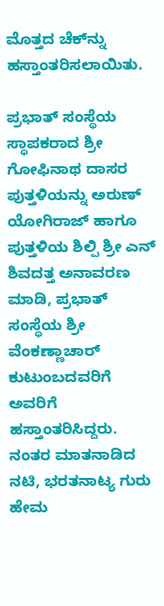ಮೊತ್ತದ ಚೆಕ್‌ನ್ನು ಹಸ್ತಾಂತರಿಸಲಾಯಿತು.

ಪ್ರಭಾತ್‌ ಸಂಸ್ಥೆಯ ಸ್ಥಾಪಕರಾದ ಶ್ರೀ ಗೋಫಿನಾಥ ದಾಸರ ಪುತ್ತಳಿಯನ್ನು ಅರುಣ್‌ ಯೋಗಿರಾಜ್ ಹಾಗೂ ಪುತ್ತಳಿಯ ಶಿಲ್ಪಿ ಶ್ರೀ ಎನ್‌ ಶಿವದತ್ತ ಅನಾವರಣ ಮಾಡಿ, ಪ್ರಭಾತ್‌ ಸಂಸ್ಥೆಯ ಶ್ರೀ ವೆಂಕಣ್ಣಾಚಾರ್‌ ಕುಟುಂಬದವರಿಗೆ ಅವರಿಗೆ ಹಸ್ತಾಂತರಿಸಿದ್ದರು. ನಂತರ ಮಾತನಾಡಿದ ನಟಿ, ಭರತನಾಟ್ಯ ಗುರು ಹೇಮ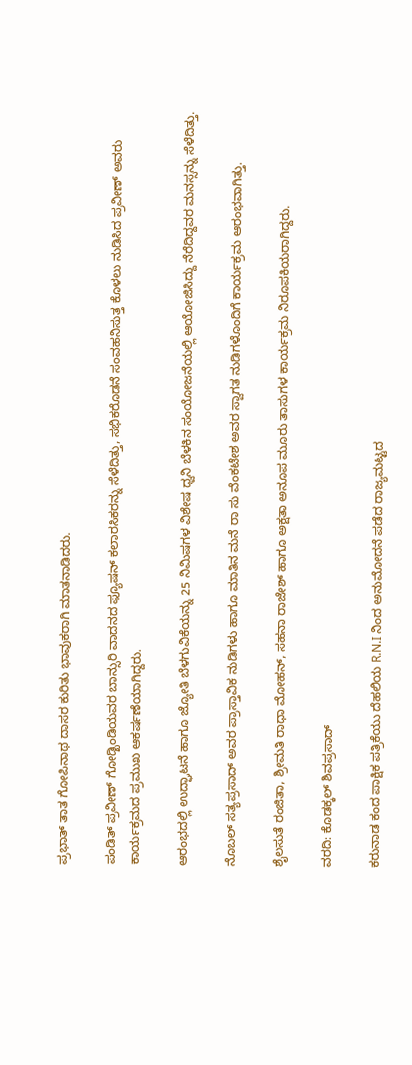ಪ್ರಭಾತ್‌ ತಾತ ಗೋಪಿನಾಥ ದಾಸರ ಕುರಿತು ಭಾವುಕರಾಗಿ ಮಾತನಾಡಿದರು.

ಪಂಡಿತ್‌ ಪ್ರವೀಣ್‌ ಗೋಡ್ಖಿಂಡಿಯವರ ಬಾನ್ಸುರಿ ವಾದನದ ಫ್ಯೂಷನ್‌ ಕಲಾರಸಿಕರನ್ನು ಸೆಳೆದಿತ್ತು, ಸಭಿಕರೊಡನೆ ಸಂವಹನಿಸುತ್ತ ಕೊಳಲು ನುಡಿಸಿದ ಪ್ರವೀಣ್‌ ಅವರು ಕಾರ್ಯಕ್ರಮದ ಪ್ರಮುಖ ಆಕರ್ಷಣೆಯಾಗಿದ್ದರು.

ಆರಂಭದಲ್ಲಿ ಉದ್ಘಾಟನೆ ಹಾಗೂ ಜ್ಯೋತಿ ಬೆಳಗುವಿಕೆಯನ್ನು 25 ನಿಮಿಷಗಳ ವಿಶೇಷ ಧ್ವನಿ ಬೆಳಕಿನ ಸಂಯೋಜನೆಯಲ್ಲಿ ಆಯೋಜಿಸಿದ್ದು ನೆರೆದಿದ್ದವರ ಮನಸ್ಸನ್ನು ಸೆಳೆದಿತ್ತು.

ನೊಬಲ್ ಸತ್ಯಪ್ರಸಾದ್‌ ಅವರ ಪ್ರಾಸ್ತಾವಿಕ ನುಡಿಗಳು ಹಾಗೂ ಮಾತಿನ ಮನೆ ರಾ ಸು ವೆಂಕಟೇಶ ಅವರ ಸ್ವಾಗತ ನುಡಿಗಳೊಂದಿಗೆ ಕಾರ್ಯಕ್ರಮ ಆರಂಭವಾಗಿತ್ತು.

ಶೈಲಸುತೆ ರಂಜಿತಾ, ಶ್ರೀಮತಿ ರಾಧಾ ಮೋಹನ್‌, ಸಹನಾ ರಾಜೇಶ್‌ ಹಾಗೂ ಅಕ್ಷತಾ ಅನೂಪ ಮೂರು ತಾಸುಗಳ ಕಾರ್ಯಕ್ರಮ ನಿರೂಪಕಿಯರಾಗಿದ್ದರು.

ವರದಿ: ಕೊಡಕ್ಕಲ್ ಶಿವಪ್ರಸಾದ್

ಕರುನಾಡ ಕಂದ ಪಾಕ್ಷಿಕ ಪತ್ರಿಕೆಯು ದೆಹಲಿಯ R.N.I ನಿಂದ ಅನುಮೋದನೆ ಪಡೆದ ರಾಜ್ಯಮಟ್ಟದ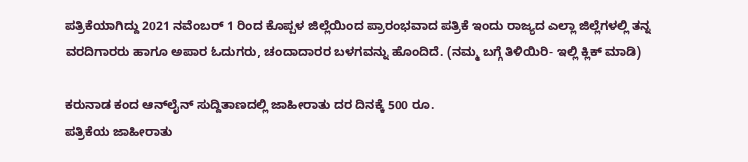ಪತ್ರಿಕೆಯಾಗಿದ್ದು 2021 ನವೆಂಬರ್ 1 ರಿಂದ ಕೊಪ್ಪಳ ಜಿಲ್ಲೆಯಿಂದ ಪ್ರಾರಂಭವಾದ ಪತ್ರಿಕೆ ಇಂದು ರಾಜ್ಯದ ಎಲ್ಲಾ ಜಿಲ್ಲೆಗಳಲ್ಲಿ ತನ್ನ ವರದಿಗಾರರು ಹಾಗೂ ಅಪಾರ ಓದುಗರು, ಚಂದಾದಾರರ ಬಳಗವನ್ನು ಹೊಂದಿದೆ. (ನಮ್ಮ ಬಗ್ಗೆ ತಿಳಿಯಿರಿ- ಇಲ್ಲಿ ಕ್ಲಿಕ್‌ ಮಾಡಿ)

ಕರುನಾಡ ಕಂದ ಆನ್‌ಲೈನ್‌ ಸುದ್ದಿತಾಣದಲ್ಲಿ ಜಾಹೀರಾತು ದರ ದಿನಕ್ಕೆ 500 ರೂ.
ಪತ್ರಿಕೆಯ ಜಾಹೀರಾತು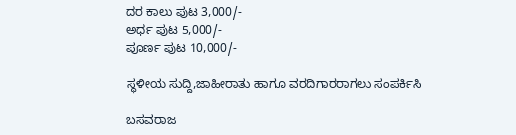ದರ ಕಾಲು ಪುಟ 3,000/-
ಅರ್ಧ ಪುಟ 5,000/-
ಪೂರ್ಣ ಪುಟ 10,000/-

ಸ್ಥಳೀಯ ಸುದ್ದಿ,ಜಾಹೀರಾತು ಹಾಗೂ ವರದಿಗಾರರಾಗಲು ಸಂಪರ್ಕಿಸಿ

ಬಸವರಾಜ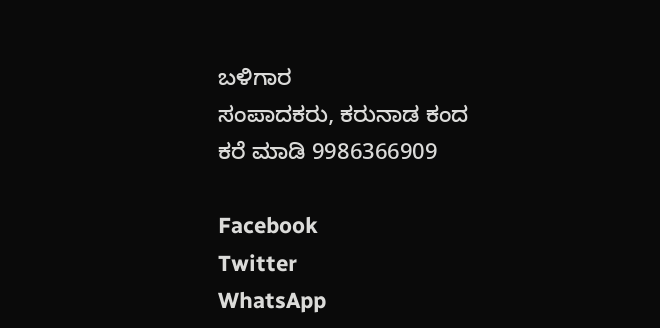ಬಳಿಗಾರ
ಸಂಪಾದಕರು, ಕರುನಾಡ ಕಂದ
ಕರೆ ಮಾಡಿ 9986366909

Facebook
Twitter
WhatsApp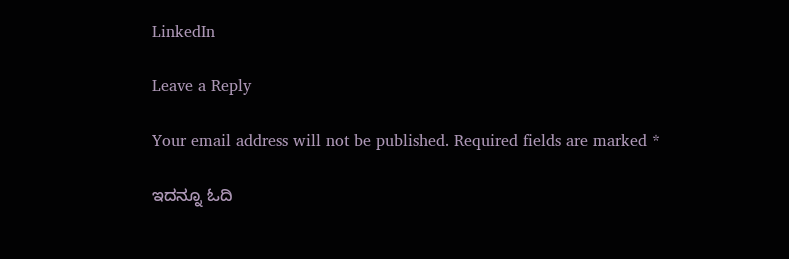LinkedIn

Leave a Reply

Your email address will not be published. Required fields are marked *

ಇದನ್ನೂ ಓದಿ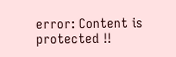error: Content is protected !!